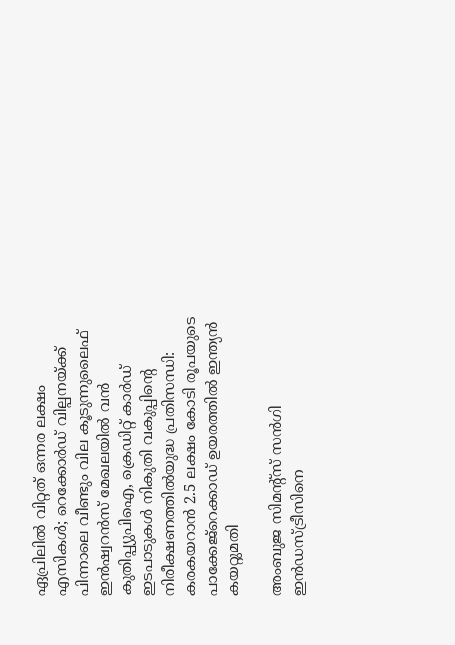ഏപ്രിലില്‍ വിറ്റത് ഒന്നര ലക്ഷം എസികള്‍; റെക്കോര്‍ഡ് വില്പനയ്ക്ക് പിന്നാലെ വീണ്ടും വില കൂടുന്നുലൈഫ് ഇന്‍ഷ്വറന്‍സ് മേഖലയില്‍ വന്‍ കുതിപ്പ്യുപിഐ, ക്രെഡിറ്റ് കാർഡ് ഇടപാടുകൾ നികുതി വകുപ്പിന്റെ നിരീക്ഷണത്തിൽയുദ്ധ പ്രതിസന്ധി: കരകയറാൻ 2.5 ലക്ഷം കോടി രൂപയുടെ പാക്കേജ്റെക്കാഡ് ഉയരത്തില്‍ ഇന്ത്യൻ കയറ്റുമതി

അംബുജ സിമന്റ്‌സ് സന്‍ഗി ഇന്‍ഡസ്ട്രീസിനെ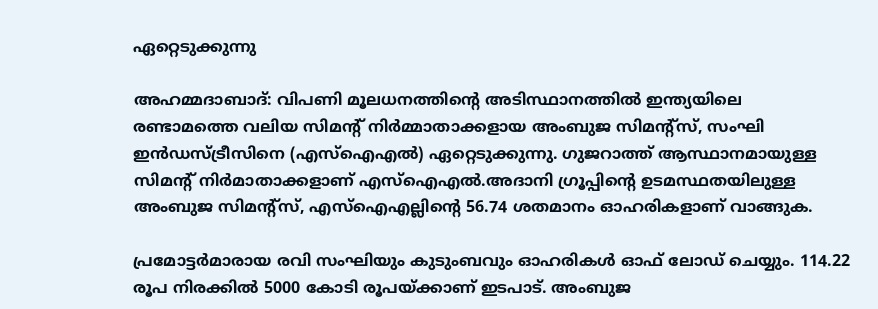ഏറ്റെടുക്കുന്നു

അഹമ്മദാബാദ്: വിപണി മൂലധനത്തിന്റെ അടിസ്ഥാനത്തില്‍ ഇന്ത്യയിലെ രണ്ടാമത്തെ വലിയ സിമന്റ് നിര്‍മ്മാതാക്കളായ അംബുജ സിമന്റ്‌സ്, സംഘി ഇന്‍ഡസ്ട്രീസിനെ (എസ്‌ഐഎല്‍) ഏറ്റെടുക്കുന്നു. ഗുജറാത്ത് ആസ്ഥാനമായുള്ള സിമന്റ് നിര്‍മാതാക്കളാണ് എസ്‌ഐഎല്‍.അദാനി ഗ്രൂപ്പിന്റെ ഉടമസ്ഥതയിലുള്ള അംബുജ സിമന്റ്‌സ്, എസ്‌ഐഎല്ലിന്റെ 56.74 ശതമാനം ഓഹരികളാണ് വാങ്ങുക.

പ്രമോട്ടര്‍മാരായ രവി സംഘിയും കുടുംബവും ഓഹരികള്‍ ഓഫ് ലോഡ് ചെയ്യും. 114.22 രൂപ നിരക്കില്‍ 5000 കോടി രൂപയ്ക്കാണ് ഇടപാട്. അംബുജ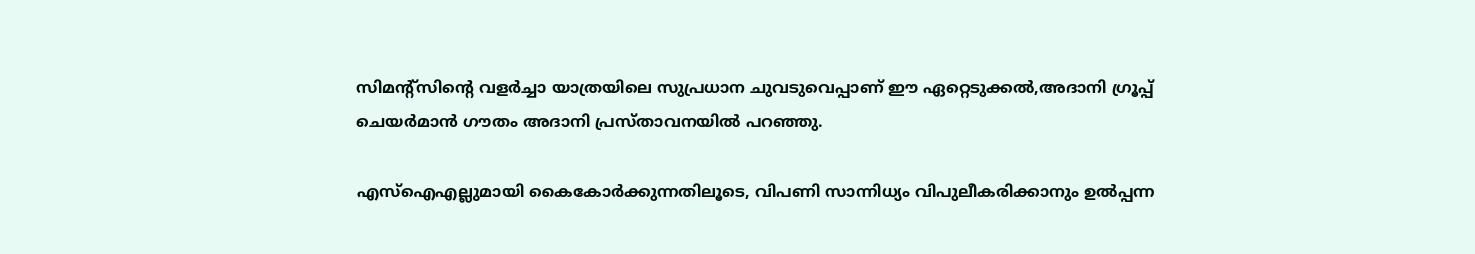സിമന്റ്‌സിന്റെ വളര്‍ച്ചാ യാത്രയിലെ സുപ്രധാന ചുവടുവെപ്പാണ് ഈ ഏറ്റെടുക്കല്‍,അദാനി ഗ്രൂപ്പ് ചെയര്‍മാന്‍ ഗൗതം അദാനി പ്രസ്താവനയില്‍ പറഞ്ഞു.

എസ്‌ഐഎല്ലുമായി കൈകോര്‍ക്കുന്നതിലൂടെ, വിപണി സാന്നിധ്യം വിപുലീകരിക്കാനും ഉല്‍പ്പന്ന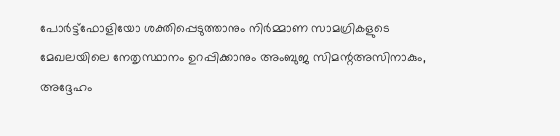പോര്‍ട്ട്‌ഫോളിയോ ശക്തിപ്പെടുത്താനും നിര്‍മ്മാണ സാമഗ്രികളുടെ മേഖലയിലെ നേതൃസ്ഥാനം ഉറപ്പിക്കാനും അംബുജ സിമന്റഅസിനാകും, അദ്ദേഹം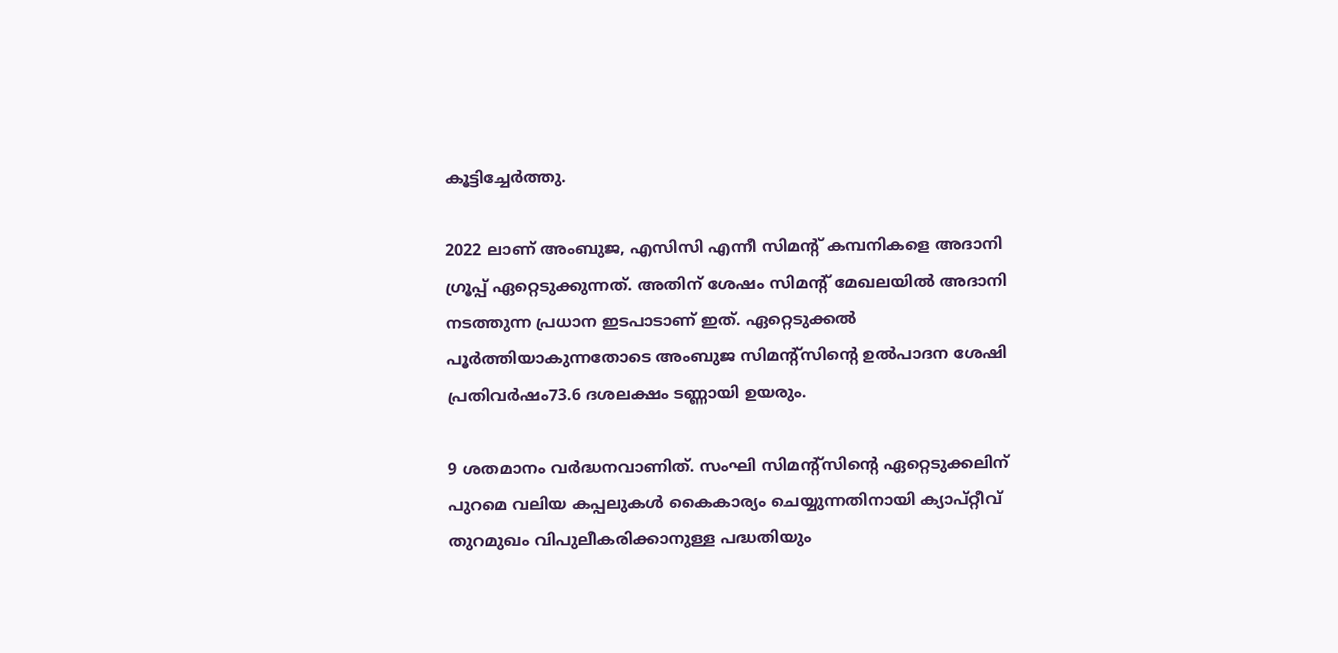കൂട്ടിച്ചേര്‍ത്തു.

2022 ലാണ് അംബുജ, എസിസി എന്നീ സിമന്റ് കമ്പനികളെ അദാനി ഗ്രൂപ്പ് ഏറ്റെടുക്കുന്നത്. അതിന് ശേഷം സിമന്റ് മേഖലയില്‍ അദാനി നടത്തുന്ന പ്രധാന ഇടപാടാണ് ഇത്. ഏറ്റെടുക്കല്‍ പൂര്‍ത്തിയാകുന്നതോടെ അംബുജ സിമന്റ്‌സിന്റെ ഉല്‍പാദന ശേഷി പ്രതിവര്‍ഷം73.6 ദശലക്ഷം ടണ്ണായി ഉയരും.

9 ശതമാനം വര്‍ദ്ധനവാണിത്. സംഘി സിമന്റ്‌സിന്റെ ഏറ്റെടുക്കലിന് പുറമെ വലിയ കപ്പലുകള്‍ കൈകാര്യം ചെയ്യുന്നതിനായി ക്യാപ്റ്റീവ് തുറമുഖം വിപുലീകരിക്കാനുള്ള പദ്ധതിയും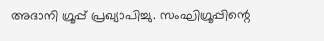അദാനി ഗ്രൂപ്പ് പ്രഖ്യാപിച്ചു. സംഘിഗ്രൂപ്പിന്റെ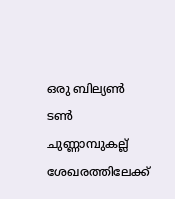ഒരു ബില്യണ്‍ ടണ്‍ ചുണ്ണാമ്പുകല്ല് ശേഖരത്തിലേക്ക്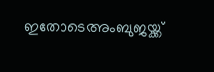ഇതോടെഅംബുജയ്ക്ക്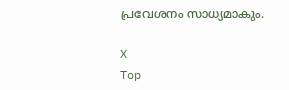പ്രവേശനം സാധ്യമാകും.

X
Top